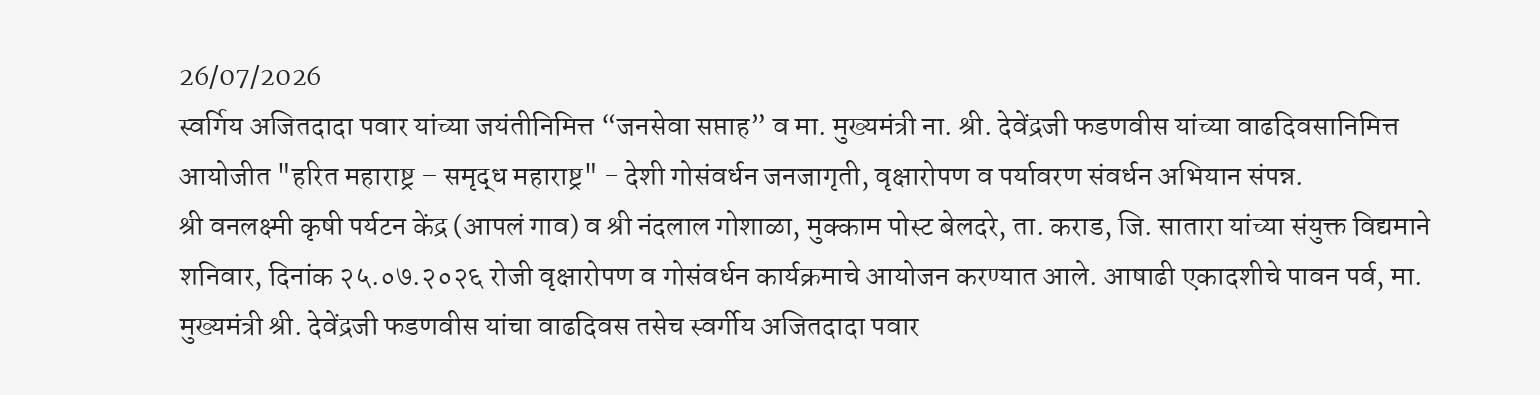26/07/2026
स्वर्गिय अजितदादा पवार यांच्या जयंतीनिमित्त “जनसेवा सप्ताह” व मा. मुख्यमंत्री ना. श्री. देवेंद्रजी फडणवीस यांच्या वाढदिवसानिमित्त आयोजीत "हरित महाराष्ट्र – समृद्ध महाराष्ट्र" - देशी गोसंवर्धन जनजागृती, वृक्षारोपण व पर्यावरण संवर्धन अभियान संपन्न.
श्री वनलक्ष्मी कृषी पर्यटन केंद्र (आपलं गाव) व श्री नंदलाल गोशाळा, मुक्काम पोस्ट बेलदरे, ता. कराड, जि. सातारा यांच्या संयुक्त विद्यमाने शनिवार, दिनांक २५.०७.२०२६ रोजी वृक्षारोपण व गोसंवर्धन कार्यक्रमाचे आयोजन करण्यात आले. आषाढी एकादशीचे पावन पर्व, मा. मुख्यमंत्री श्री. देवेंद्रजी फडणवीस यांचा वाढदिवस तसेच स्वर्गीय अजितदादा पवार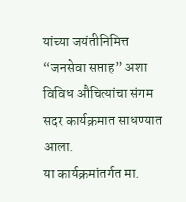यांच्या जयंतीनिमित्त “जनसेवा सप्ताह” अशा विविध औचित्यांचा संगम सदर कार्यक्रमात साधण्यात आला.
या कार्यक्रमांतर्गत मा.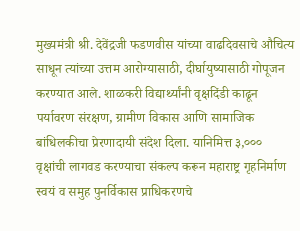मुख्यमंत्री श्री. देवेंद्रजी फडणवीस यांच्या वाढदिवसाचे औचित्य साधून त्यांच्या उत्तम आरोग्यासाठी, दीर्घायुष्यासाठी गोपूजन करण्यात आले. शाळकरी विद्यार्थ्यांनी वृक्षदिंडी काढून पर्यावरण संरक्षण, ग्रामीण विकास आणि सामाजिक बांधिलकीचा प्रेरणादायी संदेश दिला. यानिमित्त ३,००० वृक्षांची लागवड करण्याचा संकल्प करून महाराष्ट्र गृहनिर्माण स्वयं व समुह पुनर्विकास प्राधिकरणचे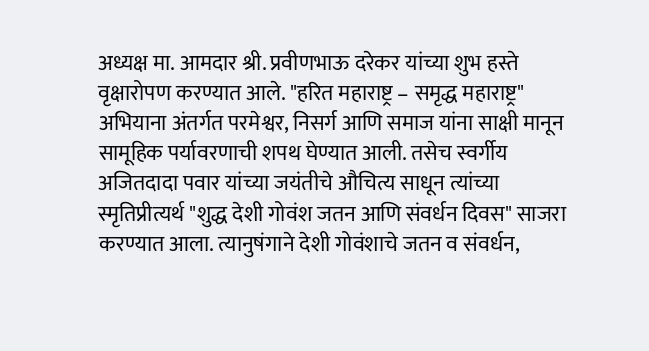अध्यक्ष मा. आमदार श्री. प्रवीणभाऊ दरेकर यांच्या शुभ हस्ते वृक्षारोपण करण्यात आले. "हरित महाराष्ट्र – समृद्ध महाराष्ट्र" अभियाना अंतर्गत परमेश्वर, निसर्ग आणि समाज यांना साक्षी मानून सामूहिक पर्यावरणाची शपथ घेण्यात आली. तसेच स्वर्गीय अजितदादा पवार यांच्या जयंतीचे औचित्य साधून त्यांच्या स्मृतिप्रीत्यर्थ "शुद्ध देशी गोवंश जतन आणि संवर्धन दिवस" साजरा करण्यात आला. त्यानुषंगाने देशी गोवंशाचे जतन व संवर्धन,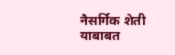नैसर्गिक शेती याबाबत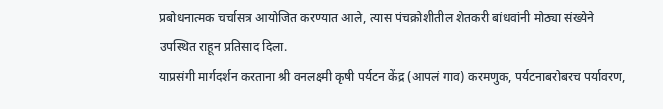प्रबोधनात्मक चर्चासत्र आयोजित करण्यात आले, त्यास पंचक्रोशीतील शेतकरी बांधवांनी मोठ्या संख्येने उपस्थित राहून प्रतिसाद दिला.
याप्रसंगी मार्गदर्शन करताना श्री वनलक्ष्मी कृषी पर्यटन केंद्र (आपलं गाव) करमणुक, पर्यटनाबरोबरच पर्यावरण,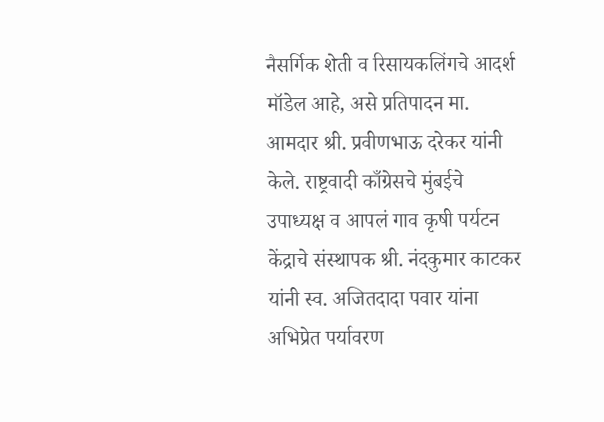नैसर्गिक शेती व रिसायकलिंगचे आदर्श मॉडेल आहे, असे प्रतिपादन मा. आमदार श्री. प्रवीणभाऊ दरेकर यांनी केले. राष्ट्रवादी काँग्रेसचे मुंबईचे उपाध्यक्ष व आपलं गाव कृषी पर्यटन केंद्राचे संस्थापक श्री. नंदकुमार काटकर यांनी स्व. अजितदादा पवार यांना अभिप्रेत पर्यावरण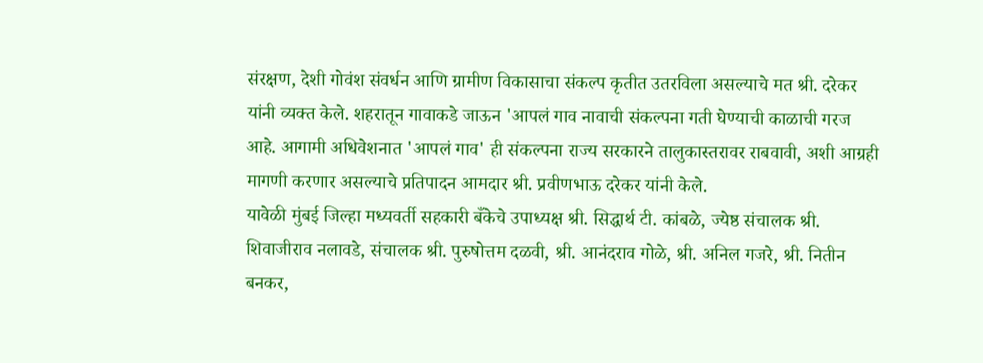संरक्षण, देशी गोवंश संवर्धन आणि ग्रामीण विकासाचा संकल्प कृतीत उतरविला असल्याचे मत श्री. दरेकर यांनी व्यक्त केले. शहरातून गावाकडे जाऊन 'आपलं गाव नावाची संकल्पना गती घेण्याची काळाची गरज आहे. आगामी अधिवेशनात 'आपलं गाव' ही संकल्पना राज्य सरकारने तालुकास्तरावर राबवावी, अशी आग्रही मागणी करणार असल्याचे प्रतिपादन आमदार श्री. प्रवीणभाऊ दरेकर यांनी केले.
यावेळी मुंबई जिल्हा मध्यवर्ती सहकारी बँकेचे उपाध्यक्ष श्री. सिद्धार्थ टी. कांबळे, ज्येष्ठ संचालक श्री. शिवाजीराव नलावडे, संचालक श्री. पुरुषोत्तम दळवी, श्री. आनंदराव गोळे, श्री. अनिल गजरे, श्री. नितीन बनकर,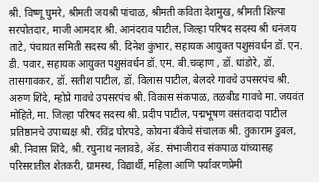श्री. विष्णू घुमरे, श्रीमती जयश्री पांचाळ, श्रीमती कविता देशमुख, श्रीमती शिल्पा सरपोतदार, माजी आमदार श्री. आनंदराव पाटील, जिल्हा परिषद सदस्य श्री धनंजय ताटे, पंचायत समिती सदस्य श्री. दिनेश कुंभार, सहायक आयुक्त पशुसंवर्धन डॉ. एन. डी. पवार, सहायक आयुक्त पशुसंवर्धन डॉ. एम. बी.चव्हाण , डॉ. धांडोरे, डॉ. तासगावकर, डॉ. सतीश पाटील, डॉ. विलास पाटील, बेलदरे गावचे उपसरपंच श्री. अरुण शिंदे, म्होप्रे गावचे उपसरपंच श्री. विकास संकपाळ, तळबीड गावचे मा. जयवंत मोहिते, मा. जिल्हा परिषद सदस्य श्री. प्रदीप पाटील, पद्मभूषण वसंतदादा पाटील प्रतिष्ठानचे उपाध्यक्ष श्री. रविंद्र घोरपडे, कोयना बँकेचे संचालक श्री. तुकाराम डुबल, श्री. निवास शिंदे, श्री. रघुनाथ नलावडे, ॲड. संभाजीराव संकपाळ यांच्यासह परिसरातील शेतकरी, ग्रामस्थ, विद्यार्थी, महिला आणि पर्यावरणप्रेमी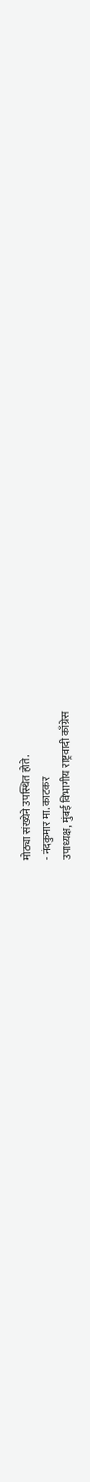मोठ्या संख्येने उपस्थित होते.
- नंदकुमार मा. काटकर
उपाध्यक्ष, मुंबई विभागीय राष्ट्रवादी काँग्रेस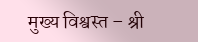मुख्य विश्वस्त – श्री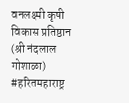वनलक्ष्मी कृषी विकास प्रतिष्ठान (श्री नंदलाल गोशाळा)
#हरितमहाराष्ट्र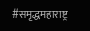#समृद्धमहाराष्ट्र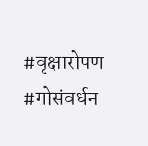#वृक्षारोपण #गोसंवर्धन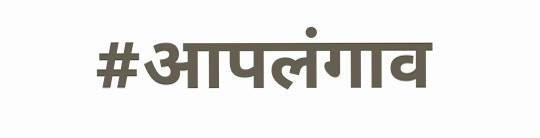#आपलंगाव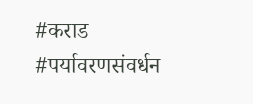#कराड #पर्यावरणसंवर्धन